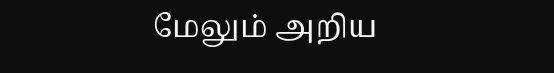மேலும் அறிய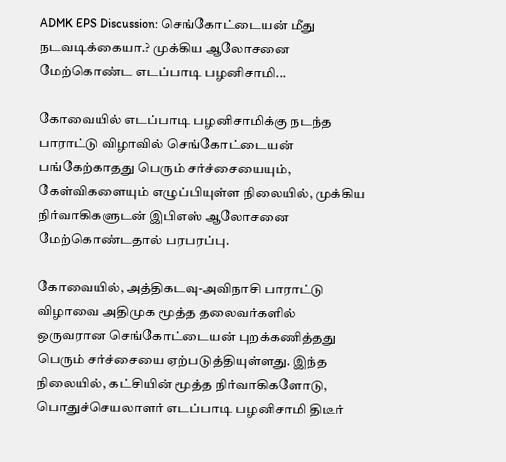ADMK EPS Discussion: செங்கோட்டையன் மீது நடவடிக்கையா.? முக்கிய ஆலோசனை மேற்கொண்ட எடப்பாடி பழனிசாமி...

கோவையில் எடப்பாடி பழனிசாமிக்கு நடந்த பாராட்டு விழாவில் செங்கோட்டையன் பங்கேற்காதது பெரும் சர்ச்சையையும், கேள்விகளையும் எழுப்பியுள்ள நிலையில், முக்கிய நிர்வாகிகளுடன் இபிஎஸ் ஆலோசனை மேற்கொண்டதால் பரபரப்பு.

கோவையில், அத்திகடவு-அவிநாசி பாராட்டு விழாவை அதிமுக மூத்த தலைவர்களில் ஒருவரான செங்கோட்டையன் புறக்கணித்தது பெரும் சர்ச்சையை ஏற்படுத்தியுள்ளது. இந்த நிலையில், கட்சியின் மூத்த நிர்வாகிகளோடு, பொதுச்செயலாளர் எடப்பாடி பழனிசாமி திடீர்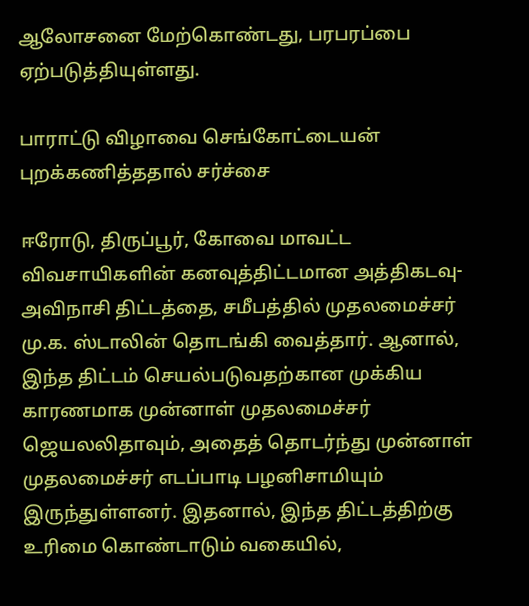ஆலோசனை மேற்கொண்டது, பரபரப்பை ஏற்படுத்தியுள்ளது.

பாராட்டு விழாவை செங்கோட்டையன் புறக்கணித்ததால் சர்ச்சை

ஈரோடு, திருப்பூர், கோவை மாவட்ட விவசாயிகளின் கனவுத்திட்டமான அத்திகடவு-அவிநாசி திட்டத்தை, சமீபத்தில் முதலமைச்சர் மு.க. ஸ்டாலின் தொடங்கி வைத்தார். ஆனால், இந்த திட்டம் செயல்படுவதற்கான முக்கிய காரணமாக முன்னாள் முதலமைச்சர் ஜெயலலிதாவும், அதைத் தொடர்ந்து முன்னாள் முதலமைச்சர் எடப்பாடி பழனிசாமியும் இருந்துள்ளனர். இதனால், இந்த திட்டத்திற்கு உரிமை கொண்டாடும் வகையில்,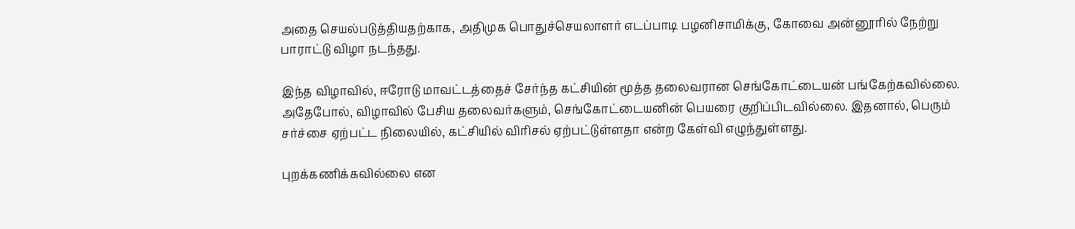அதை செயல்படுத்தியதற்காக, அதிமுக பொதுச்செயலாளர் எடப்பாடி பழனிசாமிக்கு, கோவை அன்னூரில் நேற்று பாராட்டு விழா நடந்தது.

இந்த விழாவில், ஈரோடு மாவட்டத்தைச் சேர்ந்த கட்சியின் மூத்த தலைவரான செங்கோட்டையன் பங்கேற்கவில்லை. அதேபோல், விழாவில் பேசிய தலைவர்களும், செங்கோட்டையனின் பெயரை குறிப்பிடவில்லை. இதனால், பெரும் சர்ச்சை ஏற்பட்ட நிலையில், கட்சியில் விரிசல் ஏற்பட்டுள்ளதா என்ற கேள்வி எழுந்துள்ளது.

புறக்கணிக்கவில்லை என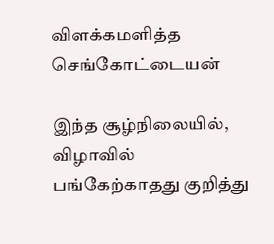விளக்கமளித்த செங்கோட்டையன்

இந்த சூழ்நிலையில், விழாவில் பங்கேற்காதது குறித்து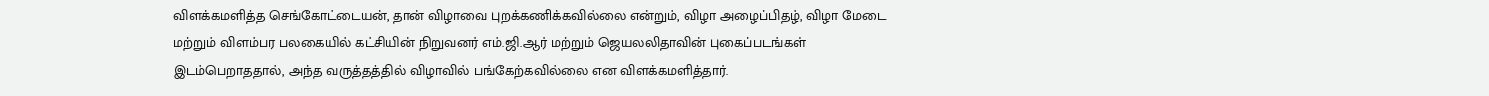விளக்கமளித்த செங்கோட்டையன், தான் விழாவை புறக்கணிக்கவில்லை என்றும், விழா அழைப்பிதழ், விழா மேடை மற்றும் விளம்பர பலகையில் கட்சியின் நிறுவனர் எம்.ஜி.ஆர் மற்றும் ஜெயலலிதாவின் புகைப்படங்கள் இடம்பெறாததால், அந்த வருத்தத்தில் விழாவில் பங்கேற்கவில்லை என விளக்கமளித்தார்.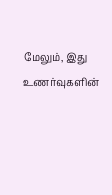மேலும், இது உணர்வுகளின்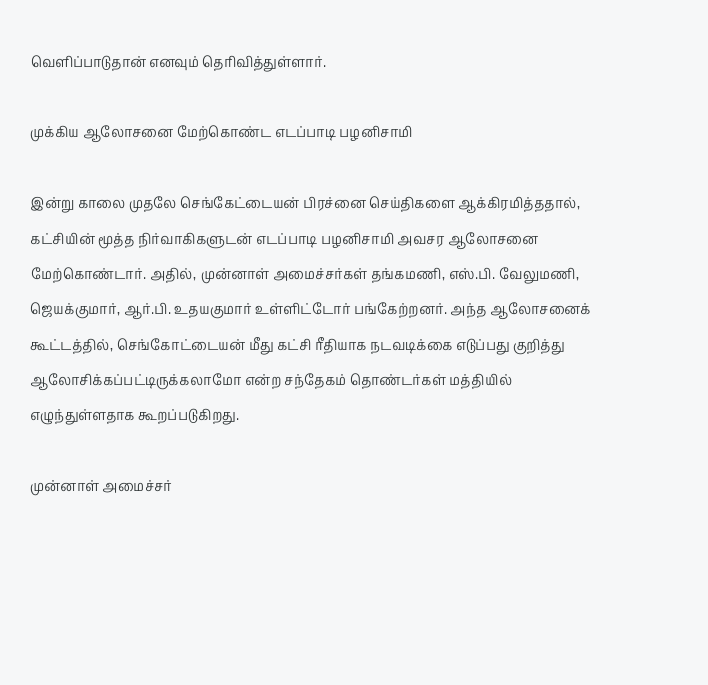வெளிப்பாடுதான் எனவும் தெரிவித்துள்ளார்.

முக்கிய ஆலோசனை மேற்கொண்ட எடப்பாடி பழனிசாமி

இன்று காலை முதலே செங்கேட்டையன் பிரச்னை செய்திகளை ஆக்கிரமித்ததால், கட்சியின் மூத்த நிர்வாகிகளுடன் எடப்பாடி பழனிசாமி அவசர ஆலோசனை மேற்கொண்டார். அதில், முன்னாள் அமைச்சர்கள் தங்கமணி, எஸ்.பி. வேலுமணி, ஜெயக்குமார், ஆர்.பி. உதயகுமார் உள்ளிட்டோர் பங்கேற்றனர். அந்த ஆலோசனைக் கூட்டத்தில், செங்கோட்டையன் மீது கட்சி ரீதியாக நடவடிக்கை எடுப்பது குறித்து ஆலோசிக்கப்பட்டிருக்கலாமோ என்ற சந்தேகம் தொண்டர்கள் மத்தியில் எழுந்துள்ளதாக கூறப்படுகிறது.

முன்னாள் அமைச்சர்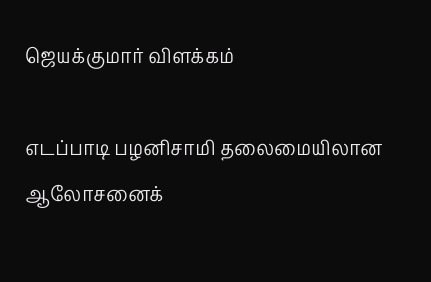ஜெயக்குமார் விளக்கம்

எடப்பாடி பழனிசாமி தலைமையிலான ஆலோசனைக்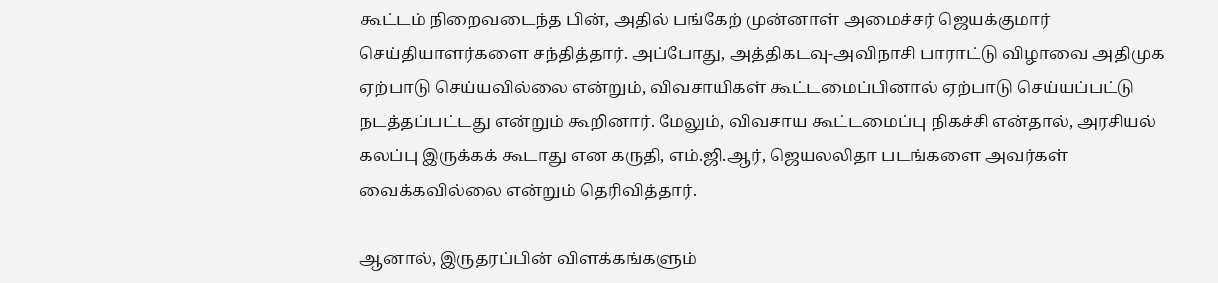கூட்டம் நிறைவடைந்த பின், அதில் பங்கேற் முன்னாள் அமைச்சர் ஜெயக்குமார் செய்தியாளர்களை சந்தித்தார். அப்போது, அத்திகடவு-அவிநாசி பாராட்டு விழாவை அதிமுக ஏற்பாடு செய்யவில்லை என்றும், விவசாயிகள் கூட்டமைப்பினால் ஏற்பாடு செய்யப்பட்டு நடத்தப்பட்டது என்றும் கூறினார். மேலும், விவசாய கூட்டமைப்பு நிகச்சி என்தால், அரசியல் கலப்பு இருக்கக் கூடாது என கருதி, எம்.ஜி.ஆர், ஜெயலலிதா படங்களை அவர்கள் வைக்கவில்லை என்றும் தெரிவித்தார்.

ஆனால், இருதரப்பின் விளக்கங்களும்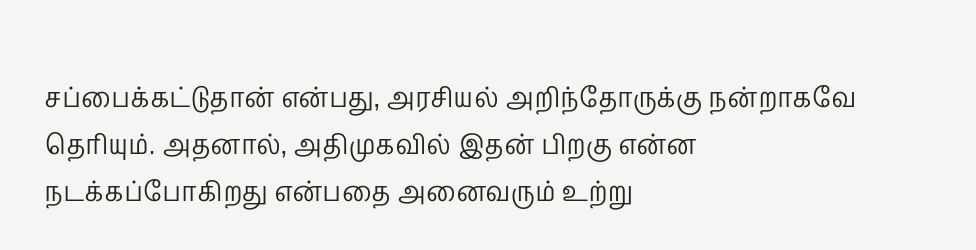சப்பைக்கட்டுதான் என்பது, அரசியல் அறிந்தோருக்கு நன்றாகவே தெரியும். அதனால், அதிமுகவில் இதன் பிறகு என்ன நடக்கப்போகிறது என்பதை அனைவரும் உற்று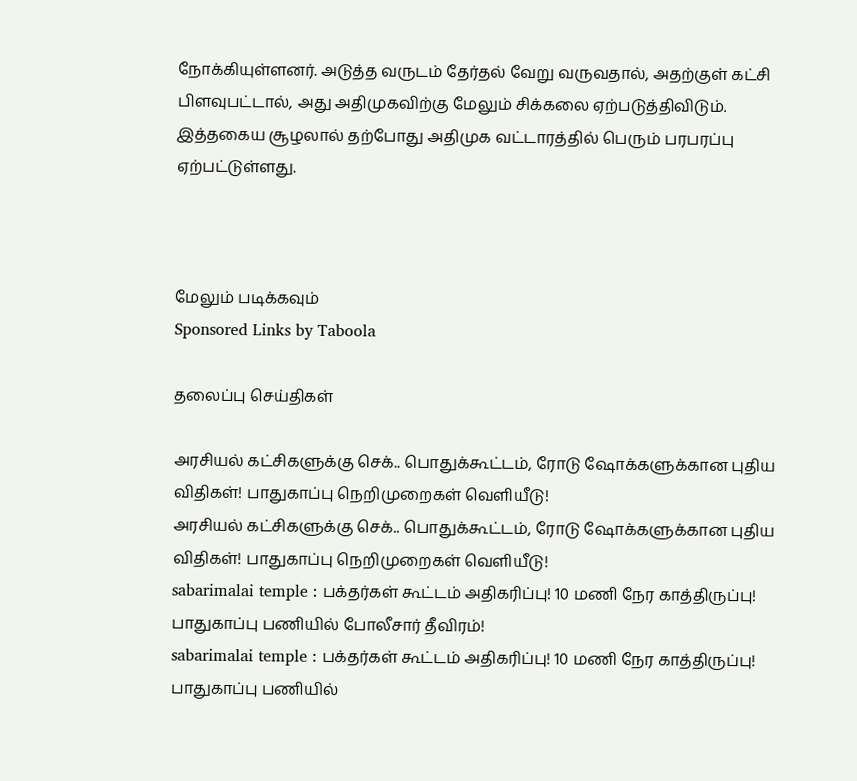நோக்கியுள்ளனர். அடுத்த வருடம் தேர்தல் வேறு வருவதால், அதற்குள் கட்சி பிளவுபட்டால், அது அதிமுகவிற்கு மேலும் சிக்கலை ஏற்படுத்திவிடும். இத்தகைய சூழலால் தற்போது அதிமுக வட்டாரத்தில் பெரும் பரபரப்பு ஏற்பட்டுள்ளது.



மேலும் படிக்கவும்
Sponsored Links by Taboola

தலைப்பு செய்திகள்

அரசியல் கட்சிகளுக்கு செக்.. பொதுக்கூட்டம், ரோடு ஷோக்களுக்கான புதிய விதிகள்! பாதுகாப்பு நெறிமுறைகள் வெளியீடு!
அரசியல் கட்சிகளுக்கு செக்.. பொதுக்கூட்டம், ரோடு ஷோக்களுக்கான புதிய விதிகள்! பாதுகாப்பு நெறிமுறைகள் வெளியீடு!
sabarimalai temple : பக்தர்கள் கூட்டம் அதிகரிப்பு! 10 மணி நேர காத்திருப்பு! பாதுகாப்பு பணியில் போலீசார் தீவிரம்!
sabarimalai temple : பக்தர்கள் கூட்டம் அதிகரிப்பு! 10 மணி நேர காத்திருப்பு! பாதுகாப்பு பணியில்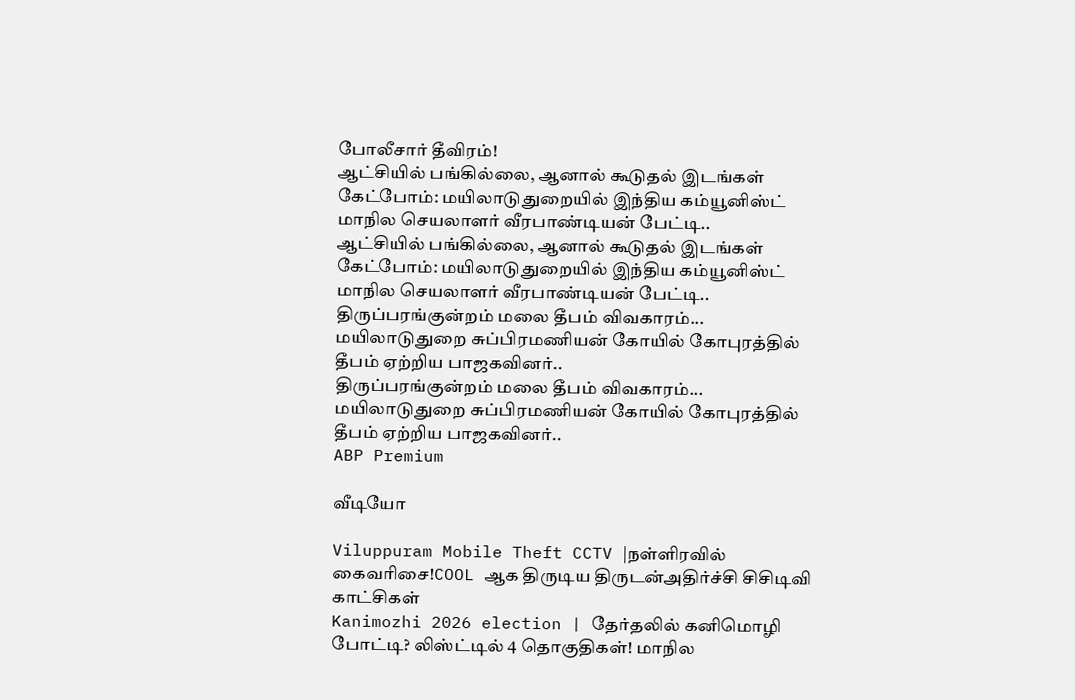போலீசார் தீவிரம்!
ஆட்சியில் பங்கில்லை, ஆனால் கூடுதல் இடங்கள் கேட்போம்: மயிலாடுதுறையில் இந்திய கம்யூனிஸ்ட் மாநில செயலாளர் வீரபாண்டியன் பேட்டி..
ஆட்சியில் பங்கில்லை, ஆனால் கூடுதல் இடங்கள் கேட்போம்: மயிலாடுதுறையில் இந்திய கம்யூனிஸ்ட் மாநில செயலாளர் வீரபாண்டியன் பேட்டி..
திருப்பரங்குன்றம் மலை தீபம் விவகாரம்... மயிலாடுதுறை சுப்பிரமணியன் கோயில் கோபுரத்தில் தீபம் ஏற்றிய பாஜகவினர்..
திருப்பரங்குன்றம் மலை தீபம் விவகாரம்... மயிலாடுதுறை சுப்பிரமணியன் கோயில் கோபுரத்தில் தீபம் ஏற்றிய பாஜகவினர்..
ABP Premium

வீடியோ

Viluppuram Mobile Theft CCTV |நள்ளிரவில் கைவரிசை!COOL ஆக திருடிய திருடன்அதிர்ச்சி சிசிடிவி காட்சிகள்
Kanimozhi 2026 election | தேர்தலில் கனிமொழி போட்டி? லிஸ்ட்டில் 4 தொகுதிகள்! மாநில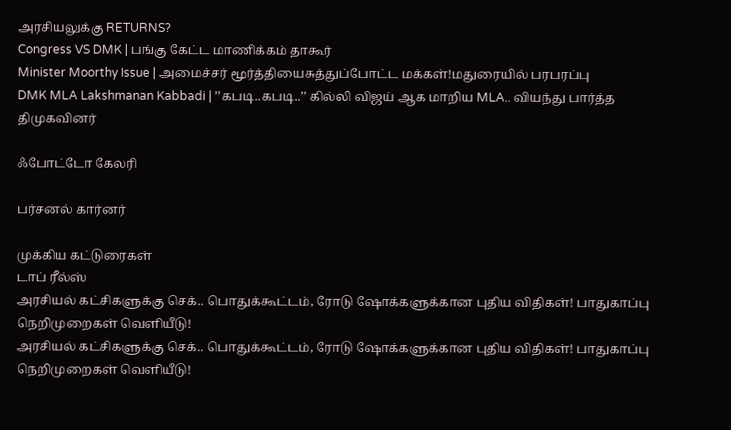அரசியலுக்கு RETURNS?
Congress VS DMK | பங்கு கேட்ட மாணிக்கம் தாகூர்
Minister Moorthy Issue | அமைச்சர் மூர்த்தியைசுத்துப்போட்ட மக்கள்!மதுரையில் பரபரப்பு
DMK MLA Lakshmanan Kabbadi | ’’கபடி..கபடி..’’ கில்லி விஜய் ஆக மாறிய MLA.. வியந்து பார்த்த திமுகவினர்

ஃபோட்டோ கேலரி

பர்சனல் கார்னர்

முக்கிய கட்டுரைகள்
டாப் ரீல்ஸ்
அரசியல் கட்சிகளுக்கு செக்.. பொதுக்கூட்டம், ரோடு ஷோக்களுக்கான புதிய விதிகள்! பாதுகாப்பு நெறிமுறைகள் வெளியீடு!
அரசியல் கட்சிகளுக்கு செக்.. பொதுக்கூட்டம், ரோடு ஷோக்களுக்கான புதிய விதிகள்! பாதுகாப்பு நெறிமுறைகள் வெளியீடு!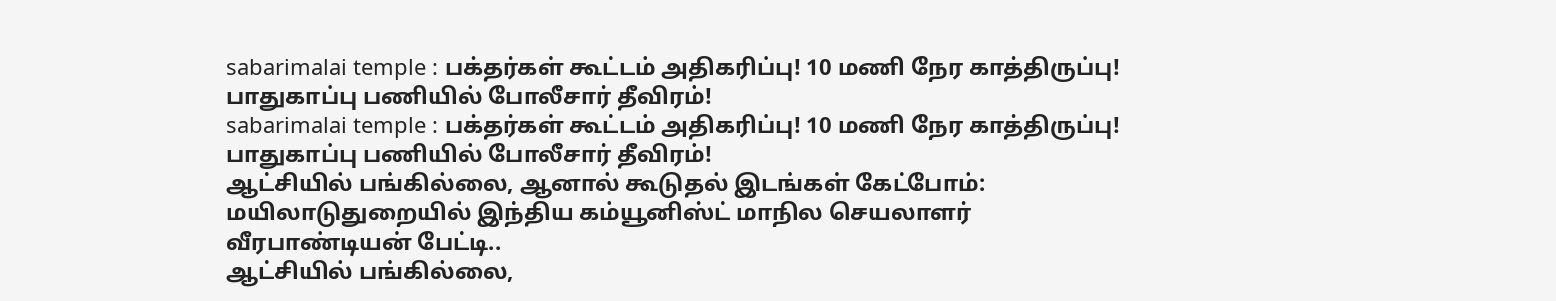sabarimalai temple : பக்தர்கள் கூட்டம் அதிகரிப்பு! 10 மணி நேர காத்திருப்பு! பாதுகாப்பு பணியில் போலீசார் தீவிரம்!
sabarimalai temple : பக்தர்கள் கூட்டம் அதிகரிப்பு! 10 மணி நேர காத்திருப்பு! பாதுகாப்பு பணியில் போலீசார் தீவிரம்!
ஆட்சியில் பங்கில்லை, ஆனால் கூடுதல் இடங்கள் கேட்போம்: மயிலாடுதுறையில் இந்திய கம்யூனிஸ்ட் மாநில செயலாளர் வீரபாண்டியன் பேட்டி..
ஆட்சியில் பங்கில்லை,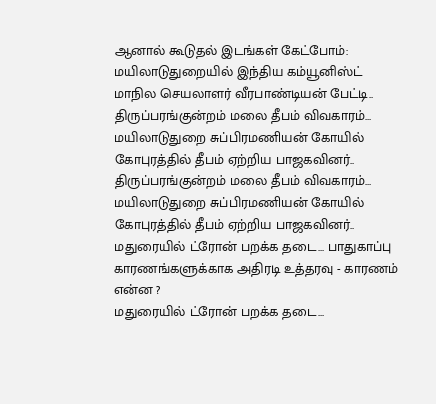ஆனால் கூடுதல் இடங்கள் கேட்போம்: மயிலாடுதுறையில் இந்திய கம்யூனிஸ்ட் மாநில செயலாளர் வீரபாண்டியன் பேட்டி..
திருப்பரங்குன்றம் மலை தீபம் விவகாரம்... மயிலாடுதுறை சுப்பிரமணியன் கோயில் கோபுரத்தில் தீபம் ஏற்றிய பாஜகவினர்..
திருப்பரங்குன்றம் மலை தீபம் விவகாரம்... மயிலாடுதுறை சுப்பிரமணியன் கோயில் கோபுரத்தில் தீபம் ஏற்றிய பாஜகவினர்..
மதுரையில் ட்ரோன் பறக்க தடை... பாதுகாப்பு காரணங்களுக்காக அதிரடி உத்தரவு - காரணம் என்ன ?
மதுரையில் ட்ரோன் பறக்க தடை...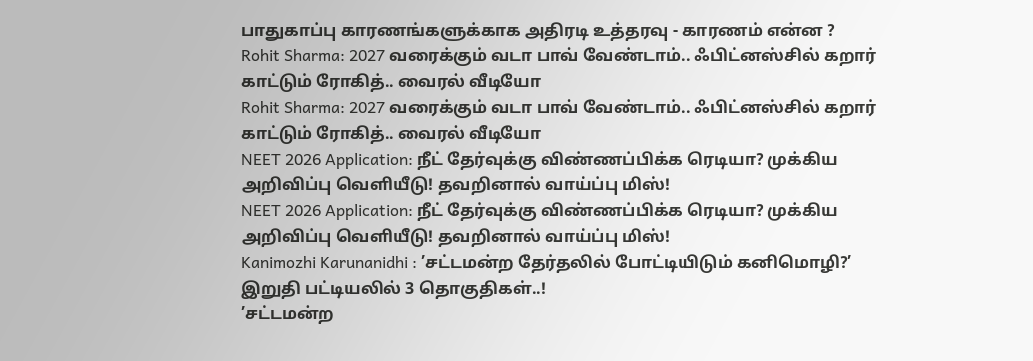பாதுகாப்பு காரணங்களுக்காக அதிரடி உத்தரவு - காரணம் என்ன ?
Rohit Sharma: 2027 வரைக்கும் வடா பாவ் வேண்டாம்.. ஃபிட்னஸ்சில் கறார் காட்டும் ரோகித்.. வைரல் வீடியோ
Rohit Sharma: 2027 வரைக்கும் வடா பாவ் வேண்டாம்.. ஃபிட்னஸ்சில் கறார் காட்டும் ரோகித்.. வைரல் வீடியோ
NEET 2026 Application: நீட் தேர்வுக்கு விண்ணப்பிக்க ரெடியா? முக்கிய அறிவிப்பு வெளியீடு! தவறினால் வாய்ப்பு மிஸ்!
NEET 2026 Application: நீட் தேர்வுக்கு விண்ணப்பிக்க ரெடியா? முக்கிய அறிவிப்பு வெளியீடு! தவறினால் வாய்ப்பு மிஸ்!
Kanimozhi Karunanidhi : ’சட்டமன்ற தேர்தலில் போட்டியிடும் கனிமொழி?’ இறுதி பட்டியலில் 3 தொகுதிகள்..!
’சட்டமன்ற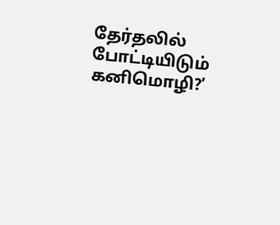தேர்தலில் போட்டியிடும் கனிமொழி?’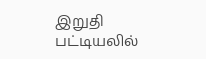இறுதி பட்டியலில்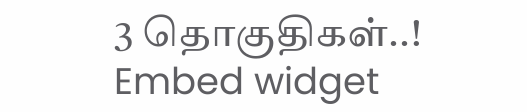3 தொகுதிகள்..!
Embed widget